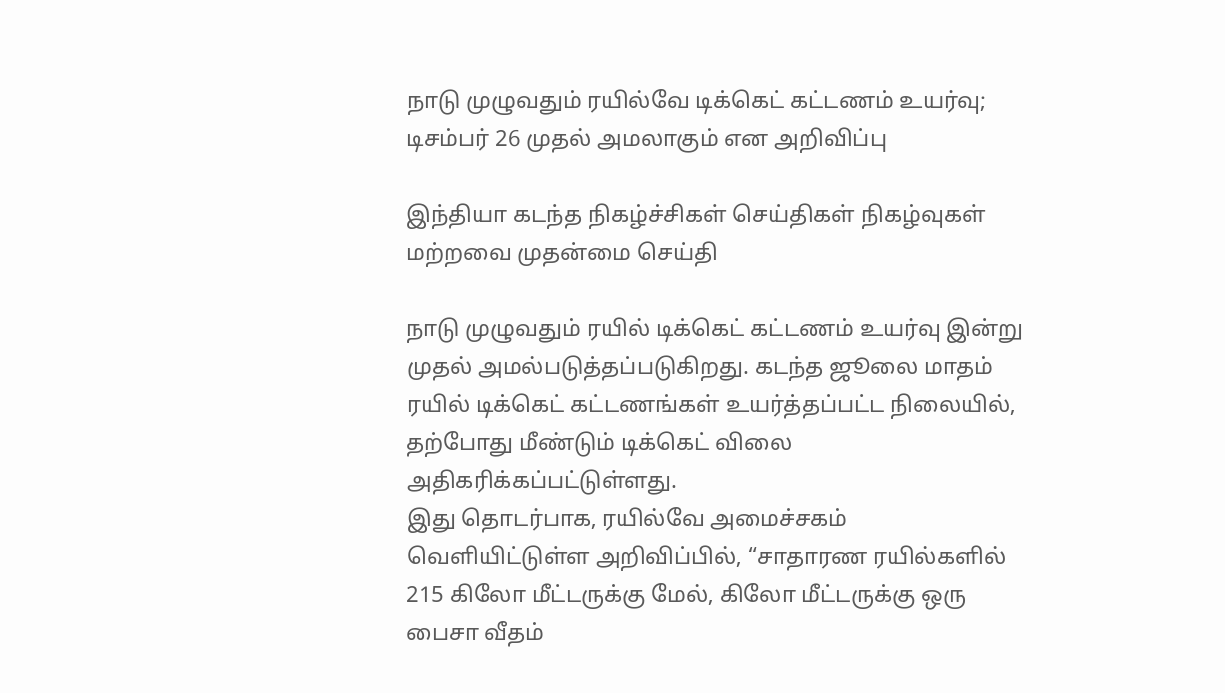நாடு முழுவதும் ரயில்வே டிக்கெட் கட்டணம் உயர்வு; டிசம்பர் 26 முதல் அமலாகும் என அறிவிப்பு

இந்தியா கடந்த நிகழ்ச்சிகள் செய்திகள் நிகழ்வுகள் மற்றவை முதன்மை செய்தி

நாடு முழுவதும் ரயில் டிக்கெட் கட்டணம் உயர்வு இன்று முதல் அமல்படுத்தப்படுகிறது. கடந்த ஜூலை மாதம் ரயில் டிக்கெட் கட்டணங்கள் உயர்த்தப்பட்ட நிலையில், தற்போது மீண்டும் டிக்கெட் விலை அதிகரிக்கப்பட்டுள்ளது.
இது தொடர்பாக, ரயில்வே அமைச்சகம் வெளியிட்டுள்ள அறிவிப்பில், “சாதாரண ரயில்களில் 215 கிலோ மீட்டருக்கு மேல், கிலோ மீட்டருக்கு ஒரு பைசா வீதம்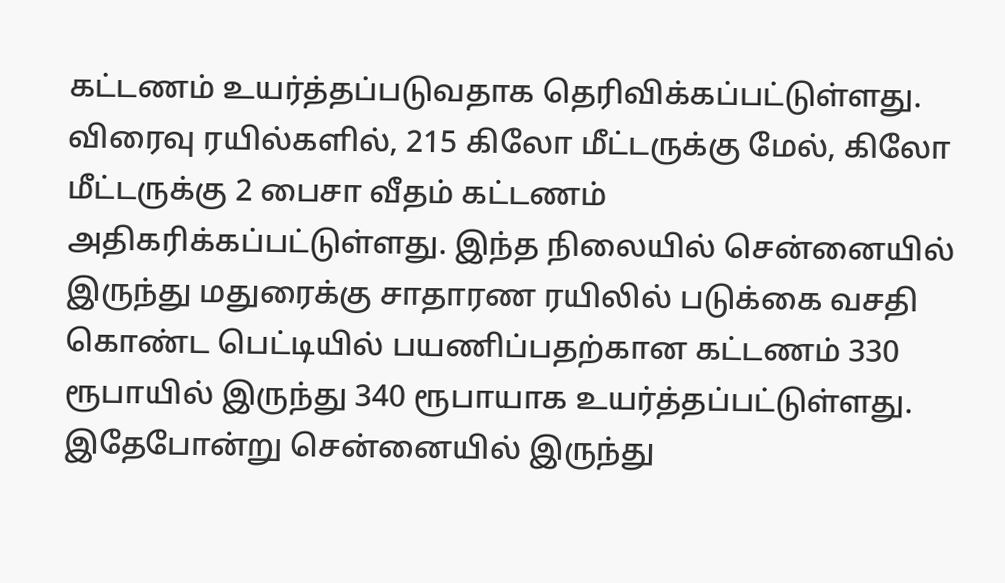கட்டணம் உயர்த்தப்படுவதாக தெரிவிக்கப்பட்டுள்ளது. விரைவு ரயில்களில், 215 கிலோ மீட்டருக்கு மேல், கிலோ மீட்டருக்கு 2 பைசா வீதம் கட்டணம் அதிகரிக்கப்பட்டுள்ளது. இந்த நிலையில் சென்னையில் இருந்து மதுரைக்கு சாதாரண ரயிலில் படுக்கை வசதி கொண்ட பெட்டியில் பயணிப்பதற்கான கட்டணம் 330 ரூபாயில் இருந்து 340 ரூபாயாக உயர்த்தப்பட்டுள்ளது.
இதேபோன்று சென்னையில் இருந்து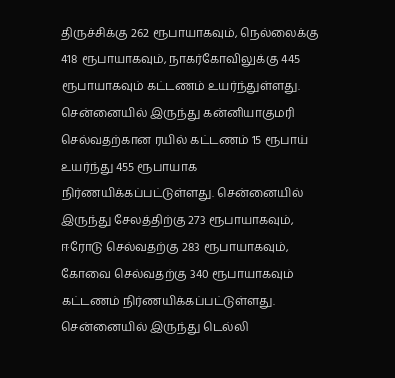திருச்சிக்கு 262 ரூபாயாகவும், நெல்லைக்கு 418 ரூபாயாகவும், நாகர்கோவிலுக்கு 445 ரூபாயாகவும் கட்டணம் உயர்ந்துள்ளது. சென்னையில் இருந்து கன்னியாகுமரி செல்வதற்கான ரயில் கட்டணம் 15 ரூபாய் உயர்ந்து 455 ரூபாயாக நிர்ணயிக்கப்பட்டுள்ளது. சென்னையில் இருந்து சேலத்திற்கு 273 ரூபாயாகவும், ஈரோடு செல்வதற்கு 283 ரூபாயாகவும், கோவை செல்வதற்கு 340 ரூபாயாகவும் கட்டணம் நிர்ணயிக்கப்பட்டுள்ளது.
சென்னையில் இருந்து டெல்லி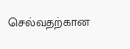செல்வதற்கான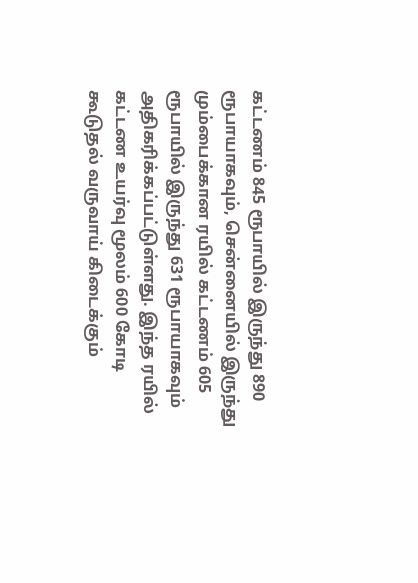கட்டணம் 845 ரூபாயில் இருந்து 890 ரூபாயாகவும், சென்னையில் இருந்து மும்பைக்கான ரயில் கட்டணம் 605 ரூபாயில் இருந்து 631 ரூபாயாகவும் அதிகரிக்கப்பட்டுள்ளது. இந்த ரயில் கட்டண உயர்வு மூலம் 600 கோடி கூடுதல் வருவாய் கிடைக்கும்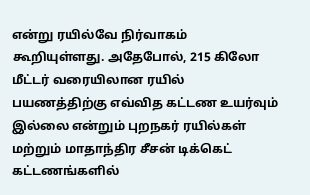என்று ரயில்வே நிர்வாகம் கூறியுள்ளது. அதேபோல், 215 கிலோ மீட்டர் வரையிலான ரயில் பயணத்திற்கு எவ்வித கட்டண உயர்வும் இல்லை என்றும் புறநகர் ரயில்கள் மற்றும் மாதாந்திர சீசன் டிக்கெட் கட்டணங்களில்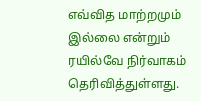எவ்வித மாற்றமும் இல்லை என்றும் ரயில்வே நிர்வாகம் தெரிவித்துள்ளது.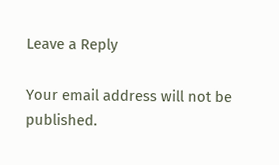Leave a Reply

Your email address will not be published.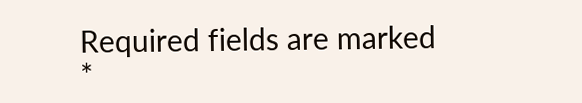Required fields are marked *